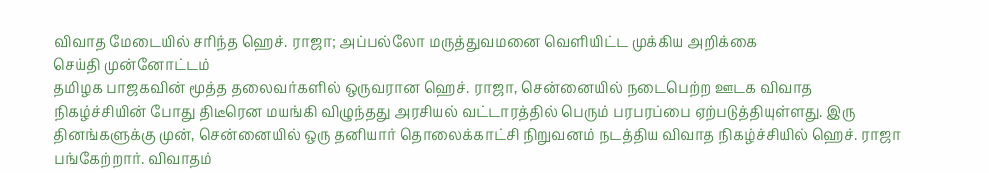விவாத மேடையில் சரிந்த ஹெச். ராஜா; அப்பல்லோ மருத்துவமனை வெளியிட்ட முக்கிய அறிக்கை
செய்தி முன்னோட்டம்
தமிழக பாஜகவின் மூத்த தலைவர்களில் ஒருவரான ஹெச். ராஜா, சென்னையில் நடைபெற்ற ஊடக விவாத நிகழ்ச்சியின் போது திடீரென மயங்கி விழுந்தது அரசியல் வட்டாரத்தில் பெரும் பரபரப்பை ஏற்படுத்தியுள்ளது. இரு தினங்களுக்கு முன், சென்னையில் ஒரு தனியார் தொலைக்காட்சி நிறுவனம் நடத்திய விவாத நிகழ்ச்சியில் ஹெச். ராஜா பங்கேற்றார். விவாதம்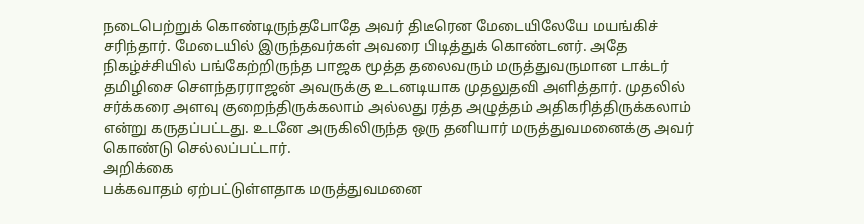நடைபெற்றுக் கொண்டிருந்தபோதே அவர் திடீரென மேடையிலேயே மயங்கிச் சரிந்தார். மேடையில் இருந்தவர்கள் அவரை பிடித்துக் கொண்டனர். அதே நிகழ்ச்சியில் பங்கேற்றிருந்த பாஜக மூத்த தலைவரும் மருத்துவருமான டாக்டர் தமிழிசை சௌந்தரராஜன் அவருக்கு உடனடியாக முதலுதவி அளித்தார். முதலில் சர்க்கரை அளவு குறைந்திருக்கலாம் அல்லது ரத்த அழுத்தம் அதிகரித்திருக்கலாம் என்று கருதப்பட்டது. உடனே அருகிலிருந்த ஒரு தனியார் மருத்துவமனைக்கு அவர் கொண்டு செல்லப்பட்டார்.
அறிக்கை
பக்கவாதம் ஏற்பட்டுள்ளதாக மருத்துவமனை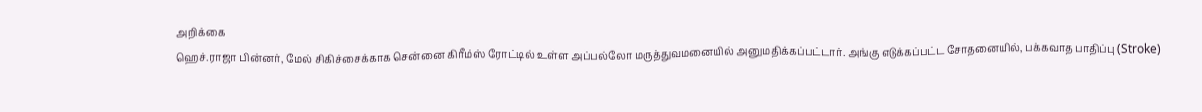அறிக்கை
ஹெச்.ராஜா பின்னர், மேல் சிகிச்சைக்காக சென்னை கிரீம்ஸ் ரோட்டில் உள்ள அப்பல்லோ மருத்துவமனையில் அனுமதிக்கப்பட்டார். அங்கு எடுக்கப்பட்ட சோதனையில், பக்கவாத பாதிப்பு (Stroke)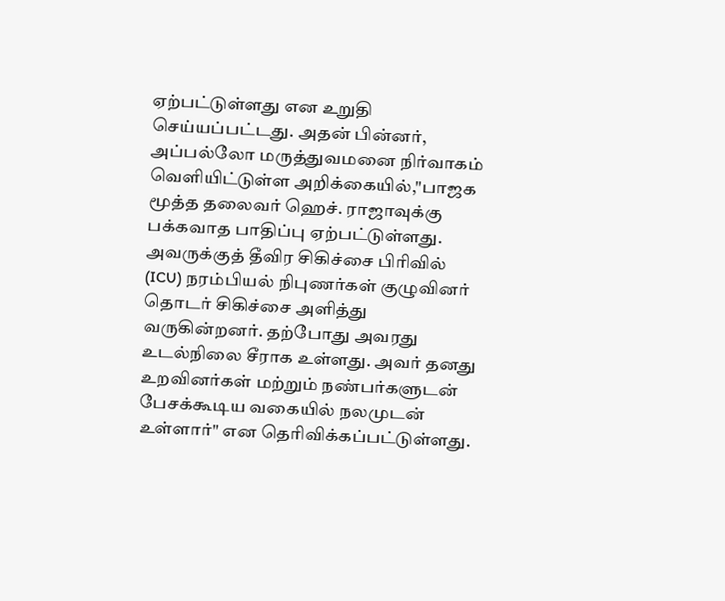ஏற்பட்டுள்ளது என உறுதி செய்யப்பட்டது. அதன் பின்னர், அப்பல்லோ மருத்துவமனை நிர்வாகம் வெளியிட்டுள்ள அறிக்கையில்,"பாஜக மூத்த தலைவர் ஹெச். ராஜாவுக்கு பக்கவாத பாதிப்பு ஏற்பட்டுள்ளது. அவருக்குத் தீவிர சிகிச்சை பிரிவில் (ICU) நரம்பியல் நிபுணர்கள் குழுவினர் தொடர் சிகிச்சை அளித்து வருகின்றனர். தற்போது அவரது உடல்நிலை சீராக உள்ளது. அவர் தனது உறவினர்கள் மற்றும் நண்பர்களுடன் பேசக்கூடிய வகையில் நலமுடன் உள்ளார்" என தெரிவிக்கப்பட்டுள்ளது.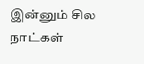இன்னும் சில நாட்கள்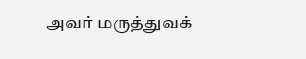அவர் மருத்துவக்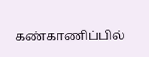கண்காணிப்பில்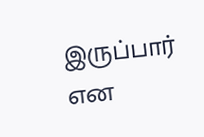இருப்பார் என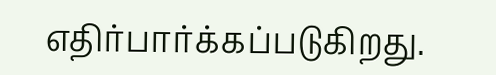எதிர்பார்க்கப்படுகிறது.